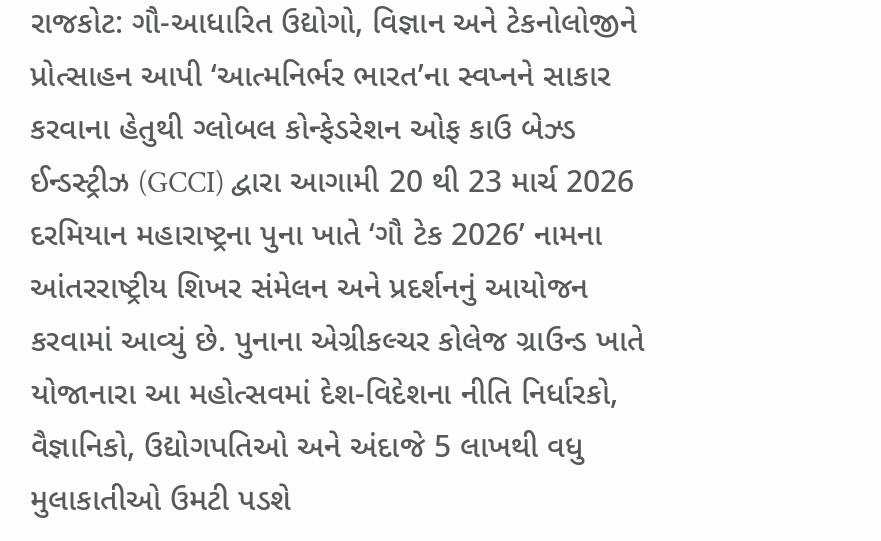રાજકોટ: ગૌ-આધારિત ઉદ્યોગો, વિજ્ઞાન અને ટેકનોલોજીને પ્રોત્સાહન આપી ‘આત્મનિર્ભર ભારત’ના સ્વપ્નને સાકાર કરવાના હેતુથી ગ્લોબલ કોન્ફેડરેશન ઓફ કાઉ બેઝ્ડ ઈન્ડસ્ટ્રીઝ (GCCI) દ્વારા આગામી 20 થી 23 માર્ચ 2026 દરમિયાન મહારાષ્ટ્રના પુના ખાતે ‘ગૌ ટેક 2026’ નામના આંતરરાષ્ટ્રીય શિખર સંમેલન અને પ્રદર્શનનું આયોજન કરવામાં આવ્યું છે. પુનાના એગ્રીકલ્ચર કોલેજ ગ્રાઉન્ડ ખાતે યોજાનારા આ મહોત્સવમાં દેશ-વિદેશના નીતિ નિર્ધારકો, વૈજ્ઞાનિકો, ઉદ્યોગપતિઓ અને અંદાજે 5 લાખથી વધુ મુલાકાતીઓ ઉમટી પડશે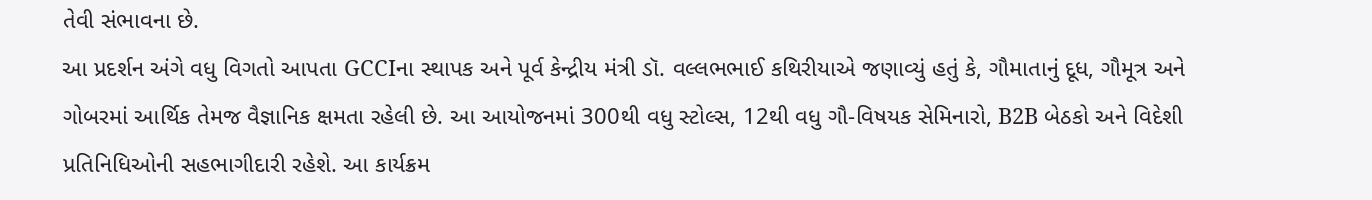તેવી સંભાવના છે.
આ પ્રદર્શન અંગે વધુ વિગતો આપતા GCCIના સ્થાપક અને પૂર્વ કેન્દ્રીય મંત્રી ડૉ. વલ્લભભાઈ કથિરીયાએ જણાવ્યું હતું કે, ગૌમાતાનું દૂધ, ગૌમૂત્ર અને ગોબરમાં આર્થિક તેમજ વૈજ્ઞાનિક ક્ષમતા રહેલી છે. આ આયોજનમાં 300થી વધુ સ્ટોલ્સ, 12થી વધુ ગૌ-વિષયક સેમિનારો, B2B બેઠકો અને વિદેશી પ્રતિનિધિઓની સહભાગીદારી રહેશે. આ કાર્યક્રમ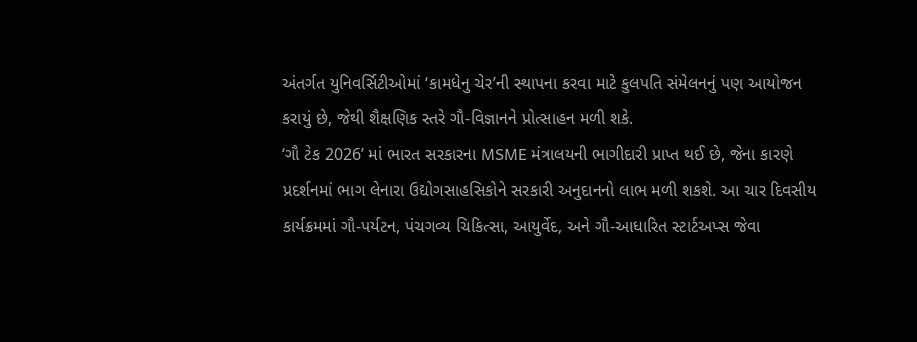અંતર્ગત યુનિવર્સિટીઓમાં ‘કામધેનુ ચેર’ની સ્થાપના કરવા માટે કુલપતિ સંમેલનનું પણ આયોજન કરાયું છે, જેથી શૈક્ષણિક સ્તરે ગૌ-વિજ્ઞાનને પ્રોત્સાહન મળી શકે.
‘ગૌ ટેક 2026’ માં ભારત સરકારના MSME મંત્રાલયની ભાગીદારી પ્રાપ્ત થઈ છે, જેના કારણે પ્રદર્શનમાં ભાગ લેનારા ઉદ્યોગસાહસિકોને સરકારી અનુદાનનો લાભ મળી શકશે. આ ચાર દિવસીય કાર્યક્રમમાં ગૌ-પર્યટન, પંચગવ્ય ચિકિત્સા, આયુર્વેદ, અને ગૌ-આધારિત સ્ટાર્ટઅપ્સ જેવા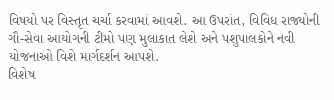વિષયો પર વિસ્તૃત ચર્ચા કરવામાં આવશે. આ ઉપરાંત, વિવિધ રાજ્યોની ગૌ-સેવા આયોગની ટીમો પણ મુલાકાત લેશે અને પશુપાલકોને નવી યોજનાઓ વિશે માર્ગદર્શન આપશે.
વિશેષ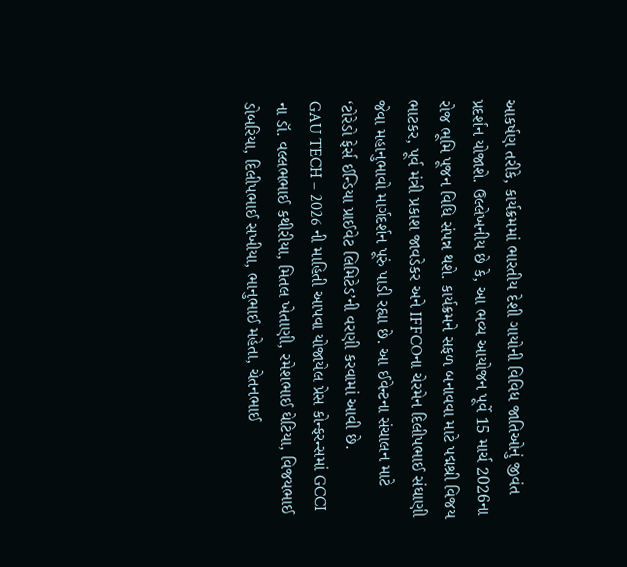આકર્ષણ તરીકે, કાર્યક્રમમાં ભારતીય દેશી ગાયોની વિવિધ જાતિઓનું જીવંત પ્રદર્શન યોજાશે. ઉલ્લેખનીય છે કે, આ ભવ્ય આયોજન પૂર્વે 15 માર્ચ 2026ના રોજ ભૂમિ પૂજન વિધિ સંપન્ન થશે. કાર્યક્રમને સફળ બનાવવા માટે પદ્મશ્રી વિજય ભાટકર, પૂર્વ મંત્રી પ્રકાશ જાવડેકર અને IFFCOના ચેરમેન દિલીપભાઈ સંઘાણી જેવા મહાનુભાવો માર્ગદર્શન પૂરું પાડી રહ્યા છે. આ ઈવેન્ટના સંચાલન માટે ‘ટોરેડો ફેર્સ ઈન્ડિયા પ્રાઈવેટ લિમિટેડ’ની વરણી કરવામાં આવી છે.
GAU TECH – 2026 ની માહિતી આપવા યોજાયેલ પ્રેસ કોન્ફરન્સમાં GCCI ના ડૉ. વલ્લભભાઈ કથીરીયા, મિતલ ખેતાણી, રમેશભાઈ ઘેટિયા, વિજયભાઈ ડોબરિયા, દિલીપભાઈ સખીયા, ભાનુભાઈ મહેતા, ચેતનભાઈ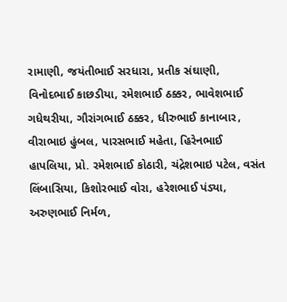રામાણી, જયંતીભાઈ સરધારા, પ્રતીક સંઘાણી, વિનોદભાઈ કાછડીયા, રમેશભાઈ ઠક્કર, ભાવેશભાઈ ગધેથરીયા, ગૌરાંગભાઈ ઠક્કર, ધીરુભાઈ કાનાબાર, વીરાભાઇ હુંબલ, પારસભાઈ મહેતા, હિરેનભાઈ હાપલિયા, પ્રો. રમેશભાઈ કોઠારી, ચંદ્રેશભાઇ પટેલ, વસંત લિંબાસિયા, કિશોરભાઈ વોરા, હરેશભાઈ પંડ્યા, અરુણભાઈ નિર્મળ,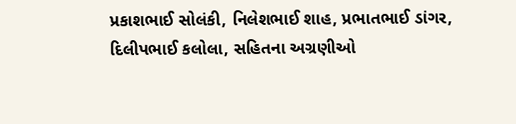પ્રકાશભાઈ સોલંકી, નિલેશભાઈ શાહ, પ્રભાતભાઈ ડાંગર, દિલીપભાઈ કલોલા, સહિતના અગ્રણીઓ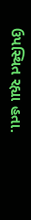ઉપસ્થિત રહ્યા હતા.